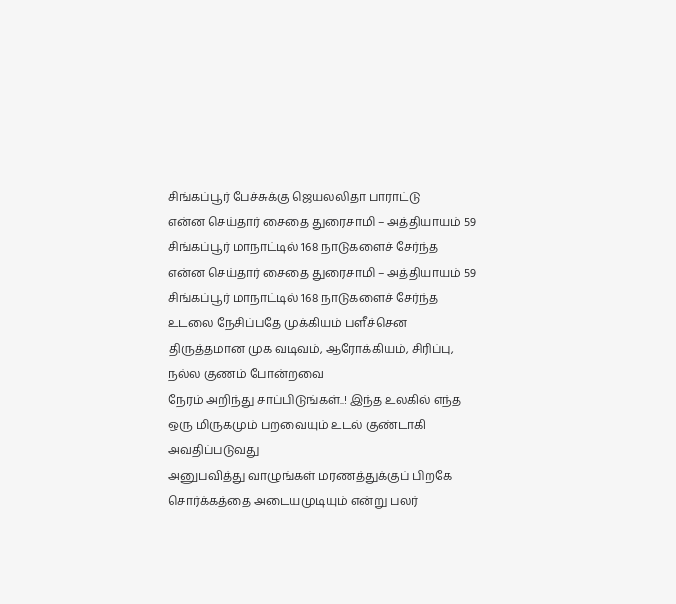சிங்கப்பூர் பேச்சுக்கு ஜெயலலிதா பாராட்டு
என்ன செய்தார் சைதை துரைசாமி – அத்தியாயம் 59 சிங்கப்பூர் மாநாட்டில் 168 நாடுகளைச் சேர்ந்த
என்ன செய்தார் சைதை துரைசாமி – அத்தியாயம் 59 சிங்கப்பூர் மாநாட்டில் 168 நாடுகளைச் சேர்ந்த
உடலை நேசிப்பதே முக்கியம் பளீச்சென திருத்தமான முக வடிவம், ஆரோக்கியம், சிரிப்பு, நல்ல குணம் போன்றவை
நேரம் அறிந்து சாப்பிடுங்கள்..! இந்த உலகில் எந்த ஒரு மிருகமும் பறவையும் உடல் குண்டாகி அவதிப்படுவது
அனுபவித்து வாழுங்கள் மரணத்துக்குப் பிறகே சொர்க்கத்தை அடையமுடியும் என்று பலர்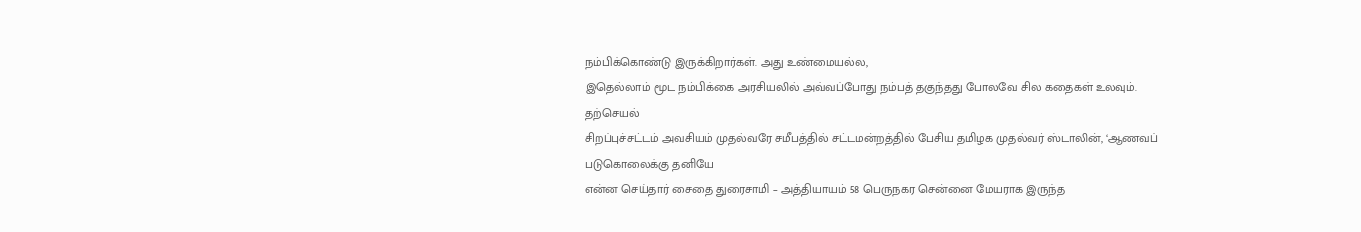நம்பிக்கொண்டு இருக்கிறார்கள். அது உண்மையல்ல,
இதெல்லாம் மூட நம்பிக்கை அரசியலில் அவ்வப்போது நம்பத் தகுந்தது போலவே சில கதைகள் உலவும். தற்செயல்
சிறப்புச்சட்டம் அவசியம் முதல்வரே சமீபத்தில் சட்டமன்றத்தில் பேசிய தமிழக முதல்வர் ஸ்டாலின், ‘ஆணவப் படுகொலைக்கு தனியே
என்ன செய்தார் சைதை துரைசாமி – அத்தியாயம் 58 பெருநகர சென்னை மேயராக இருந்த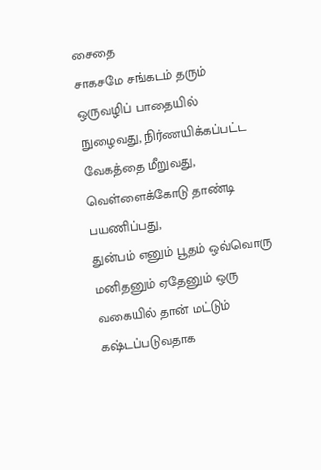சைதை
சாகசமே சங்கடம் தரும் ஒருவழிப் பாதையில் நுழைவது, நிர்ணயிக்கப்பட்ட வேகத்தை மீறுவது, வெள்ளைக்கோடு தாண்டி பயணிப்பது,
துன்பம் எனும் பூதம் ஒவ்வொரு மனிதனும் ஏதேனும் ஒரு வகையில் தான் மட்டும் கஷ்டப்படுவதாக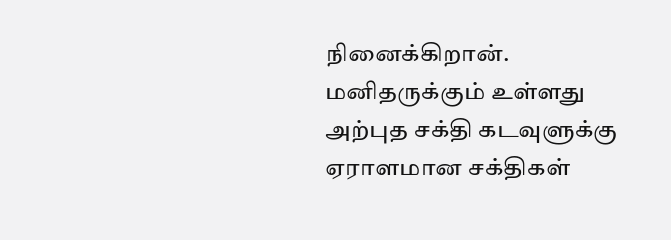நினைக்கிறான்.
மனிதருக்கும் உள்ளது அற்புத சக்தி கடவுளுக்கு ஏராளமான சக்திகள்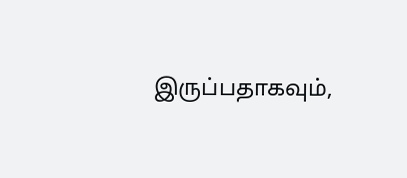இருப்பதாகவும்,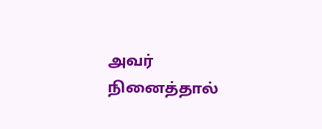அவர் நினைத்தால்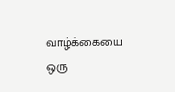வாழ்க்கையை ஒரு